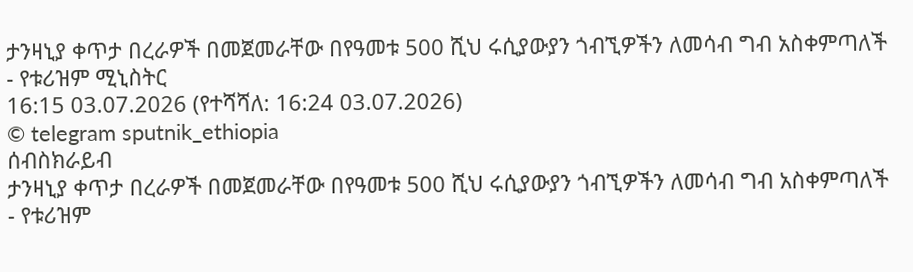ታንዛኒያ ቀጥታ በረራዎች በመጀመራቸው በየዓመቱ 500 ሺህ ሩሲያውያን ጎብኚዎችን ለመሳብ ግብ አስቀምጣለች - የቱሪዝም ሚኒስትር
16:15 03.07.2026 (የተሻሻለ: 16:24 03.07.2026)
© telegram sputnik_ethiopia
ሰብስክራይብ
ታንዛኒያ ቀጥታ በረራዎች በመጀመራቸው በየዓመቱ 500 ሺህ ሩሲያውያን ጎብኚዎችን ለመሳብ ግብ አስቀምጣለች - የቱሪዝም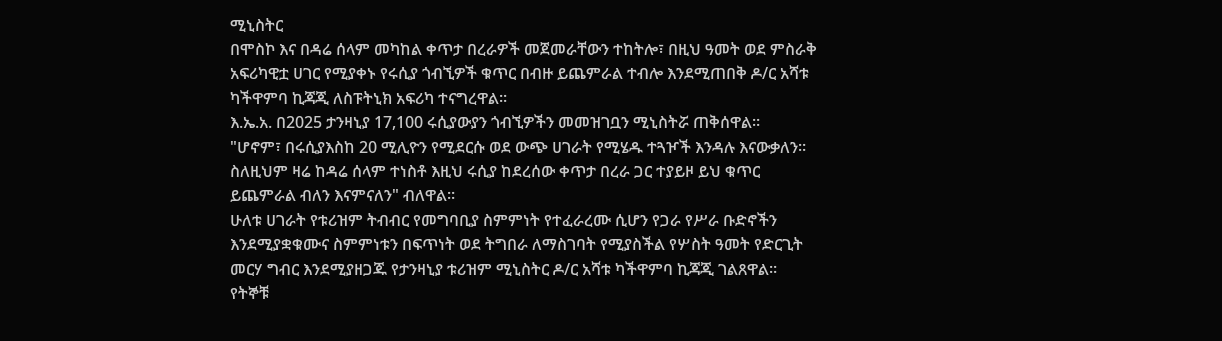ሚኒስትር
በሞስኮ እና በዳሬ ሰላም መካከል ቀጥታ በረራዎች መጀመራቸውን ተከትሎ፣ በዚህ ዓመት ወደ ምስራቅ አፍሪካዊቷ ሀገር የሚያቀኑ የሩሲያ ጎብኚዎች ቁጥር በብዙ ይጨምራል ተብሎ እንደሚጠበቅ ዶ/ር አሻቱ ካችዋምባ ኪጃጂ ለስፑትኒክ አፍሪካ ተናግረዋል።
እ.ኤ.አ. በ2025 ታንዛኒያ 17,100 ሩሲያውያን ጎብኚዎችን መመዝገቧን ሚኒስትሯ ጠቅሰዋል።
"ሆኖም፣ በሩሲያእስከ 20 ሚሊዮን የሚደርሱ ወደ ውጭ ሀገራት የሚሄዱ ተጓዦች እንዳሉ እናውቃለን። ስለዚህም ዛሬ ከዳሬ ሰላም ተነስቶ እዚህ ሩሲያ ከደረሰው ቀጥታ በረራ ጋር ተያይዞ ይህ ቁጥር ይጨምራል ብለን እናምናለን" ብለዋል።
ሁለቱ ሀገራት የቱሪዝም ትብብር የመግባቢያ ስምምነት የተፈራረሙ ሲሆን የጋራ የሥራ ቡድኖችን እንደሚያቋቁሙና ስምምነቱን በፍጥነት ወደ ትግበራ ለማስገባት የሚያስችል የሦስት ዓመት የድርጊት መርሃ ግብር እንደሚያዘጋጁ የታንዛኒያ ቱሪዝም ሚኒስትር ዶ/ር አሻቱ ካችዋምባ ኪጃጂ ገልጸዋል።
የትኞቹ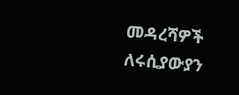መዳረሻዎች ለሩሲያውያን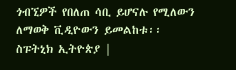ጎብኚዎች የበለጠ ሳቢ ይሆናሉ የሚለውን ለማወቅ ቪዲዮውን ይመልከቱ፡፡
ስፑትኒክ ኢትዮጵያ |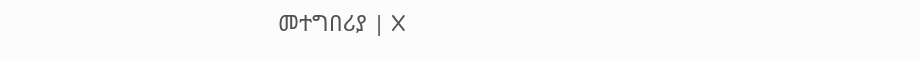መተግበሪያ | X